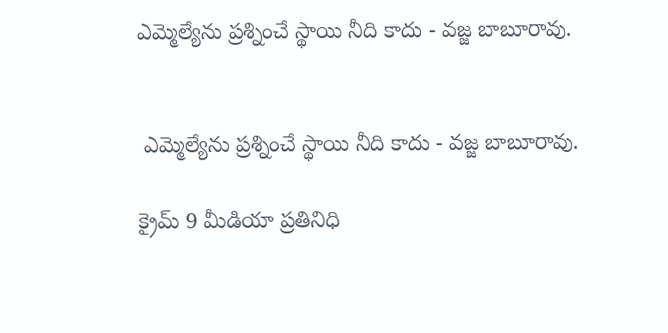ఎమ్మెల్యేను ప్రశ్నించే స్థాయి నీది కాదు - వజ్జ బాబూరావు.


 ఎమ్మెల్యేను ప్రశ్నించే స్థాయి నీది కాదు - వజ్జ బాబూరావు.

క్రైమ్ 9 మీడియా ప్రతినిధి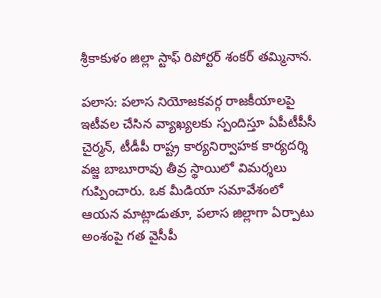శ్రీకాకుళం జిల్లా స్టాఫ్ రిపోర్టర్ శంకర్ తమ్మినాన.

పలాస: పలాస నియోజకవర్గ రాజకీయాలపై ఇటీవల చేసిన వ్యాఖ్యలకు స్పందిస్తూ ఏపీటీపీసీ చైర్మన్, టీడీపీ రాష్ట్ర కార్యనిర్వాహక కార్యదర్శి వజ్జ బాబూరావు తీవ్ర స్థాయిలో విమర్శలు గుప్పించారు. ఒక మీడియా సమావేశంలో ఆయన మాట్లాడుతూ, పలాస జిల్లాగా ఏర్పాటు అంశంపై గత వైసీపీ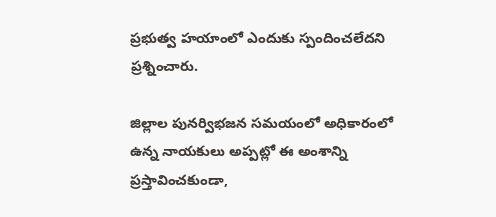ప్రభుత్వ హయాంలో ఎందుకు స్పందించలేదని ప్రశ్నించారు.

జిల్లాల పునర్విభజన సమయంలో అధికారంలో ఉన్న నాయకులు అప్పట్లో ఈ అంశాన్ని ప్రస్తావించకుండా,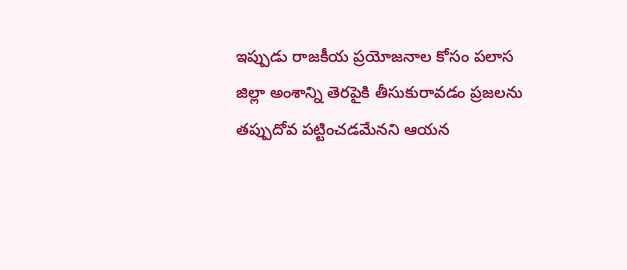ఇప్పుడు రాజకీయ ప్రయోజనాల కోసం పలాస జిల్లా అంశాన్ని తెరపైకి తీసుకురావడం ప్రజలను తప్పుదోవ పట్టించడమేనని ఆయన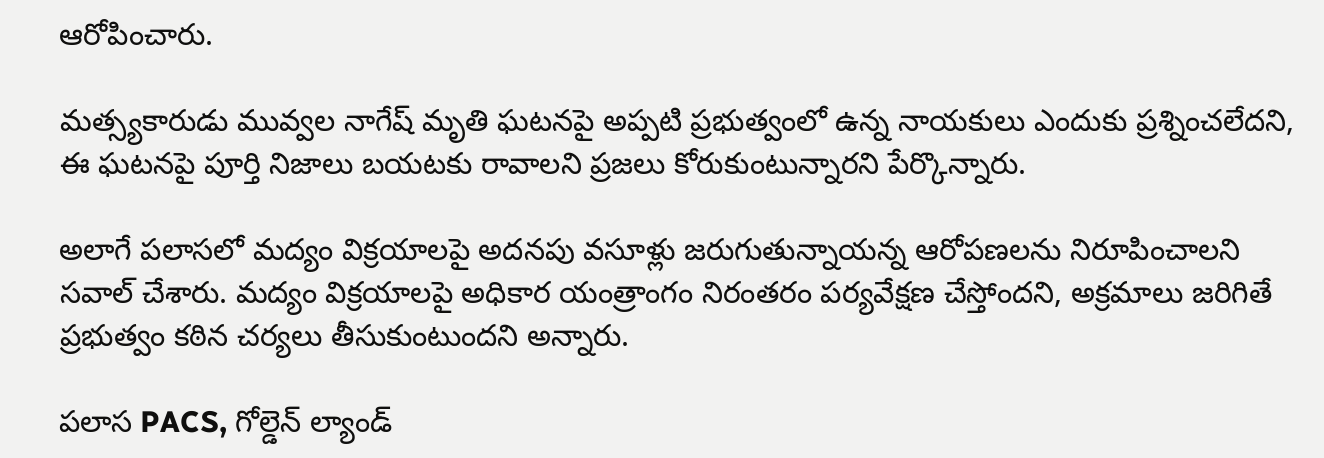ఆరోపించారు.

మత్స్యకారుడు మువ్వల నాగేష్ మృతి ఘటనపై అప్పటి ప్రభుత్వంలో ఉన్న నాయకులు ఎందుకు ప్రశ్నించలేదని, ఈ ఘటనపై పూర్తి నిజాలు బయటకు రావాలని ప్రజలు కోరుకుంటున్నారని పేర్కొన్నారు.

అలాగే పలాసలో మద్యం విక్రయాలపై అదనపు వసూళ్లు జరుగుతున్నాయన్న ఆరోపణలను నిరూపించాలని సవాల్ చేశారు. మద్యం విక్రయాలపై అధికార యంత్రాంగం నిరంతరం పర్యవేక్షణ చేస్తోందని, అక్రమాలు జరిగితే ప్రభుత్వం కఠిన చర్యలు తీసుకుంటుందని అన్నారు.

పలాస PACS, గోల్డెన్ ల్యాండ్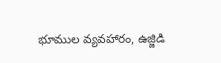భూముల వ్యవహారం, ఉజ్జిడి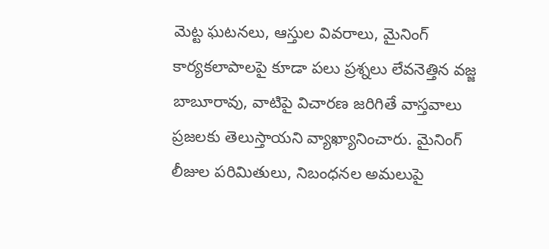మెట్ట ఘటనలు, ఆస్తుల వివరాలు, మైనింగ్ కార్యకలాపాలపై కూడా పలు ప్రశ్నలు లేవనెత్తిన వజ్జ బాబూరావు, వాటిపై విచారణ జరిగితే వాస్తవాలు ప్రజలకు తెలుస్తాయని వ్యాఖ్యానించారు. మైనింగ్ లీజుల పరిమితులు, నిబంధనల అమలుపై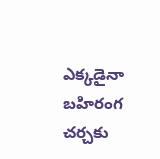ఎక్కడైనా బహిరంగ చర్చకు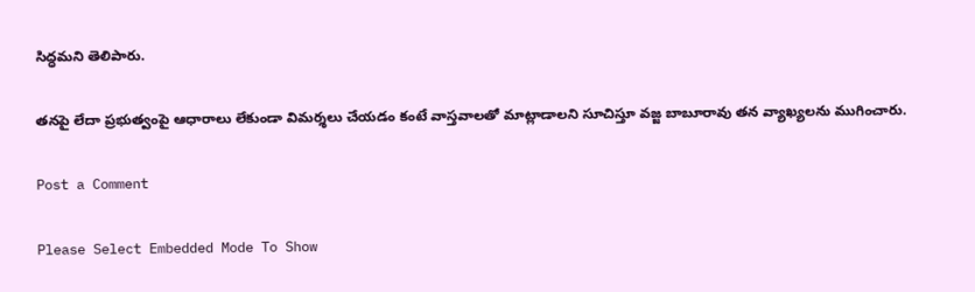సిద్ధమని తెలిపారు.

తనపై లేదా ప్రభుత్వంపై ఆధారాలు లేకుండా విమర్శలు చేయడం కంటే వాస్తవాలతో మాట్లాడాలని సూచిస్తూ వజ్జ బాబూరావు తన వ్యాఖ్యలను ముగించారు.

Post a Comment

Please Select Embedded Mode To Show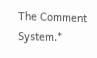The Comment System.*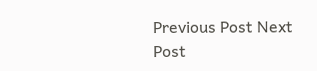Previous Post Next Post